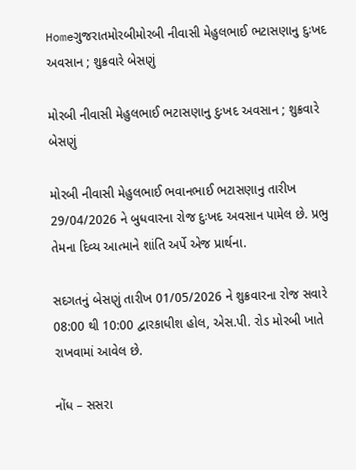Homeગુજરાતમોરબીમોરબી નીવાસી મેહુલભાઈ ભટાસણાનુ દુઃખદ અવસાન ; શુક્રવારે બેસણું

મોરબી નીવાસી મેહુલભાઈ ભટાસણાનુ દુઃખદ અવસાન ; શુક્રવારે બેસણું

મોરબી નીવાસી મેહુલભાઈ ભવાનભાઈ ભટાસણાનુ તારીખ 29/04/2026 ને બુધવારના રોજ દુઃખદ અવસાન પામેલ છે. પ્રભુ તેમના દિવ્ય આત્માને શાંતિ અર્પે એજ પ્રાર્થના.

સદગતનું બેસણું તારીખ 01/05/2026 ને શુક્રવારના રોજ સવારે 08:00 થી 10:00 દ્વારકાધીશ હોલ, એસ.પી. રોડ મોરબી ખાતે રાખવામાં આવેલ છે.

નોંધ – સસરા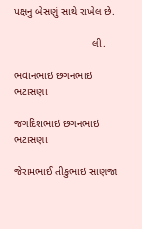પક્ષનુ બેસણું સાથે રાખેલ છે.

                          લી.

ભવાનભાઇ છગનભાઇ ભટાસણા

જગદિશભાઇ છગનભાઇ ભટાસણા

જેરામભાઈ તીકુભાઇ સાણજા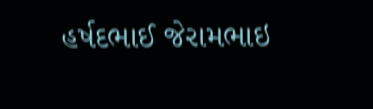હર્ષદભાઈ જેરામભાઇ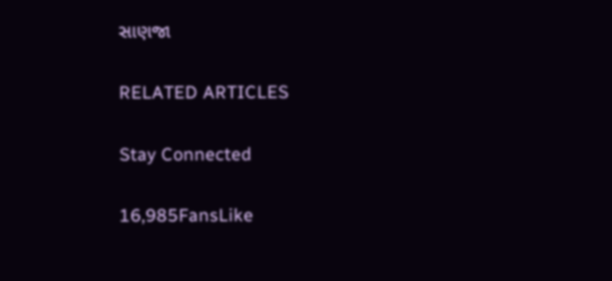સાણજા

RELATED ARTICLES

Stay Connected

16,985FansLike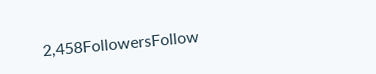2,458FollowersFollow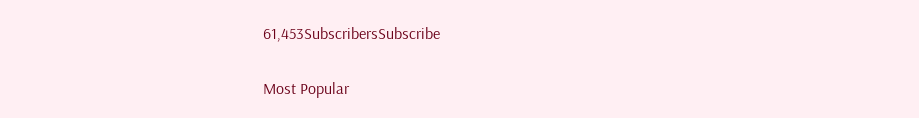61,453SubscribersSubscribe

Most Popular